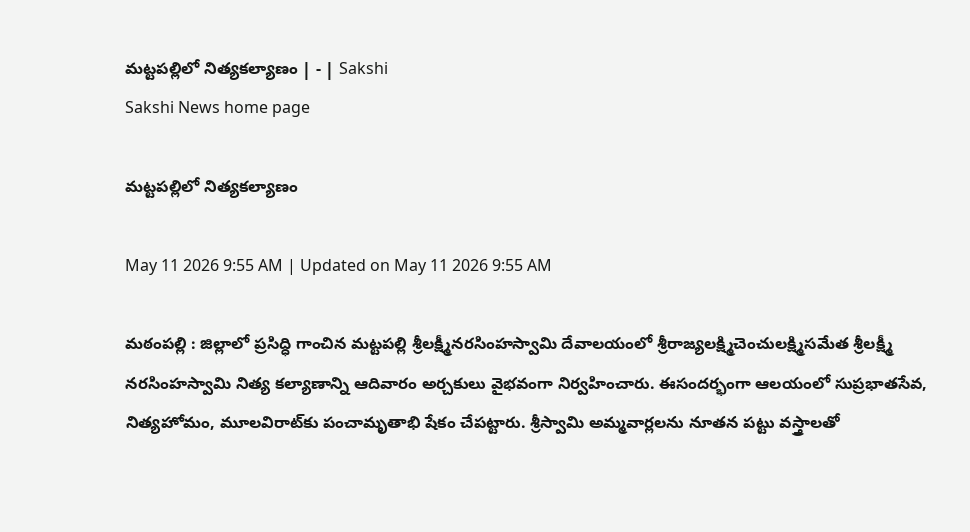మట్టపల్లిలో నిత్యకల్యాణం | - | Sakshi
Sakshi News home page

మట్టపల్లిలో నిత్యకల్యాణం

May 11 2026 9:55 AM | Updated on May 11 2026 9:55 AM

మఠంపల్లి : జిల్లాలో ప్రసిద్ధి గాంచిన మట్టపల్లి శ్రీలక్ష్మీనరసింహస్వామి దేవాలయంలో శ్రీరాజ్యలక్ష్మిచెంచులక్ష్మిసమేత శ్రీలక్ష్మీ నరసింహస్వామి నిత్య కల్యాణాన్ని ఆదివారం అర్చకులు వైభవంగా నిర్వహించారు. ఈసందర్భంగా ఆలయంలో సుప్రభాతసేవ, నిత్యహోమం, మూలవిరాట్‌కు పంచామృతాభి షేకం చేపట్టారు. శ్రీస్వామి అమ్మవార్లలను నూతన పట్టు వస్త్రాలతో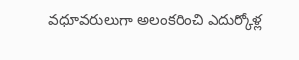వధూవరులుగా అలంకరించి ఎదుర్కోళ్ల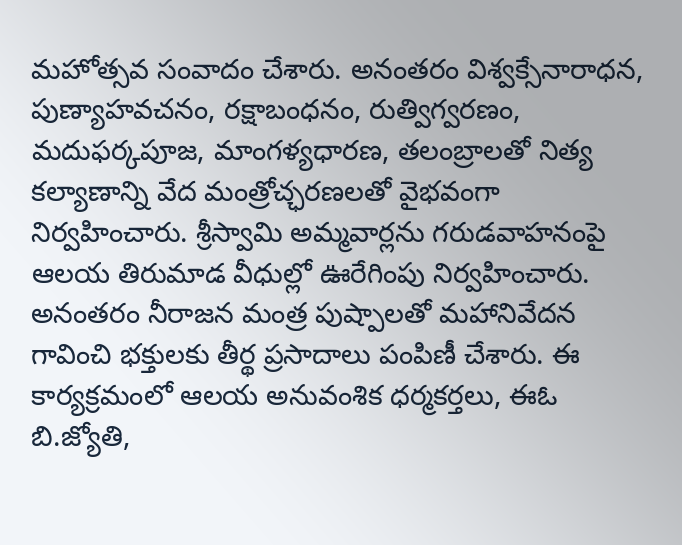మహోత్సవ సంవాదం చేశారు. అనంతరం విశ్వక్సేనారాధన, పుణ్యాహవచనం, రక్షాబంధనం, రుత్విగ్వరణం, మదుఫర్కపూజ, మాంగళ్యధారణ, తలంబ్రాలతో నిత్య కల్యాణాన్ని వేద మంత్రోచ్ఛరణలతో వైభవంగా నిర్వహించారు. శ్రీస్వామి అమ్మవార్లను గరుడవాహనంపై ఆలయ తిరుమాడ వీధుల్లో ఊరేగింపు నిర్వహించారు. అనంతరం నీరాజన మంత్ర పుష్పాలతో మహానివేదన గావించి భక్తులకు తీర్థ ప్రసాదాలు పంపిణీ చేశారు. ఈ కార్యక్రమంలో ఆలయ అనువంశిక ధర్మకర్తలు, ఈఓ బి.జ్యోతి,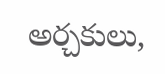అర్చకులు,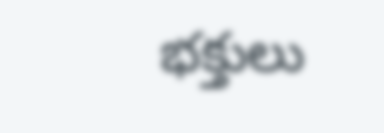భక్తులు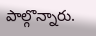పాల్గొన్నారు.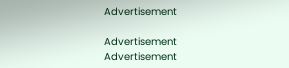Advertisement

Advertisement
Advertisement